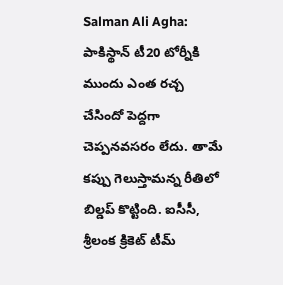Salman Ali Agha: పాకిస్థాన్ టీ20 టోర్నీకి ముందు ఎంత రచ్చ చేసిందో పెద్దగా చెప్పనవసరం లేదు. తామే కప్పు గెలుస్తామన్న రీతిలో బిల్డప్ కొట్టింది. ఐసీసీ, శ్రీలంక క్రికెట్ టీమ్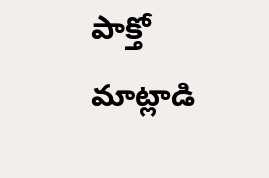పాక్తో మాట్లాడి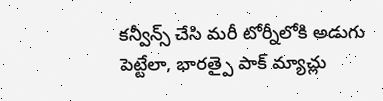కన్వీన్స్ చేసి మరీ టోర్నీలోకి అడుగు పెట్టేలా, భారత్పై పాక్ మ్యాచ్లు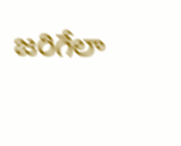జరిగేలా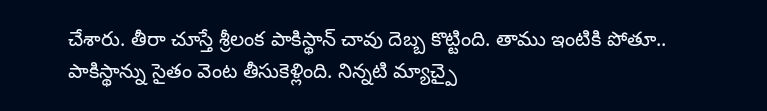చేశారు. తీరా చూస్తే శ్రీలంక పాకిస్థాన్ చావు దెబ్బ కొట్టింది. తాము ఇంటికి పోతూ.. పాకిస్థాన్ను సైతం వెంట తీసుకెళ్లింది. నిన్నటి మ్యాచ్పై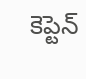కెప్టెన్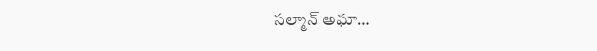సల్మాన్ అఘా…